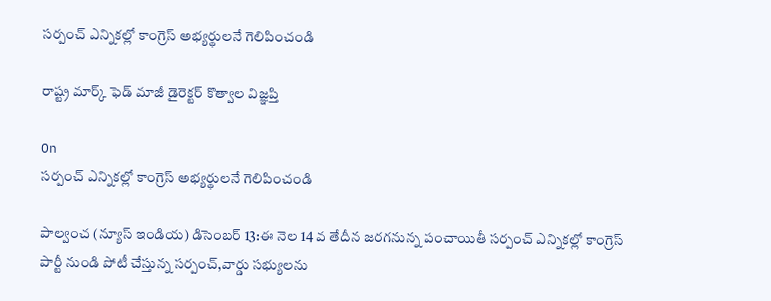సర్పంచ్ ఎన్నికల్లో కాంగ్రెస్ అభ్యర్థులనే గెలిపించండి

రాష్ట్ర మార్క్ ఫెడ్ మాజీ డైరెక్టర్ కొత్వాల విజ్ఞప్తి

On
సర్పంచ్ ఎన్నికల్లో కాంగ్రెస్ అభ్యర్థులనే గెలిపించండి

పాల్వంచ (న్యూస్ ఇండియ) డిసెంబర్ 13:ఈ నెల 14 వ తేదీన జరగనున్న పంచాయితీ సర్పంచ్ ఎన్నికల్లో కాంగ్రెస్ పార్టీ నుండి పోటీ చేస్తున్న సర్పంచ్,వార్డు సభ్యులను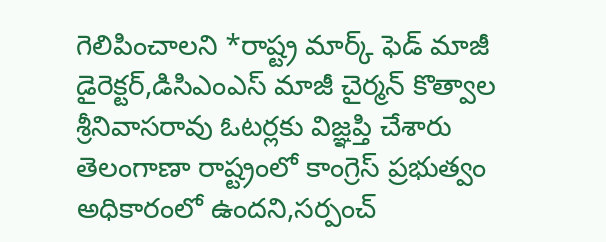గెలిపించాలని *రాష్ట్ర మార్క్ ఫెడ్ మాజీ డైరెక్టర్,డిసిఎంఎస్ మాజీ చైర్మన్ కొత్వాల శ్రీనివాసరావు ఓటర్లకు విజ్ఞప్తి చేశారు తెలంగాణా రాష్ట్రంలో కాంగ్రెస్ ప్రభుత్వం అధికారంలో ఉందని,సర్పంచ్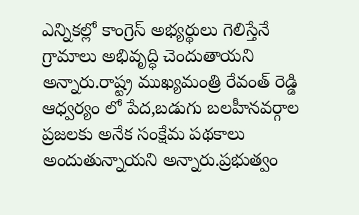ఎన్నికల్లో కాంగ్రెస్ అభ్యర్థులు గెలిస్తేనే గ్రామాలు అభివృద్ధి చెందుతాయని అన్నారు.రాష్ట్ర ముఖ్యమంత్రి రేవంత్ రెడ్డి ఆధ్వర్యం లో పేద,బడుగు బలహీనవర్గాల ప్రజలకు అనేక సంక్షేమ పథకాలు అందుతున్నాయని అన్నారు.ప్రభుత్వం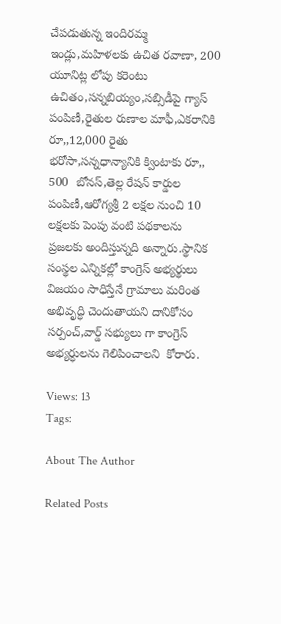చేపడుతున్న ఇందిరమ్మ ఇండ్లు,మహిళలకు ఉచిత రవాణా, 200 యూనిట్ల లోపు కరెంటు ఉచితం,సన్నబియ్యం,సబ్సిడీపై గ్యాస్ పంపిణీ,రైతుల రుణాల మాఫీ,ఎకరానికి రూ,,12,000 రైతు భరోసా,సన్నధాన్యానికి క్వింటాకు రూ,, 500  బోనస్,తెల్ల రేషన్ కార్డుల పంపిణీ,ఆరోగ్యశ్రీ 2 లక్షల నుంచి 10 లక్షలకు పెంపు వంటి పథకాలను ప్రజలకు అందిస్తున్నది అన్నారు.స్థానిక సంస్థల ఎన్నికల్లో కాంగ్రెస్ అభ్యర్థులు విజయం సాధిస్తేనే గ్రామాలు మరింత అభివృద్ధి చెందుతాయని దానికోసం సర్పంచ్,వార్డ్ సభ్యులు గా కాంగ్రెస్ అభ్యర్ధులను గెలిపించాలని  కోరారు.

Views: 13
Tags:

About The Author

Related Posts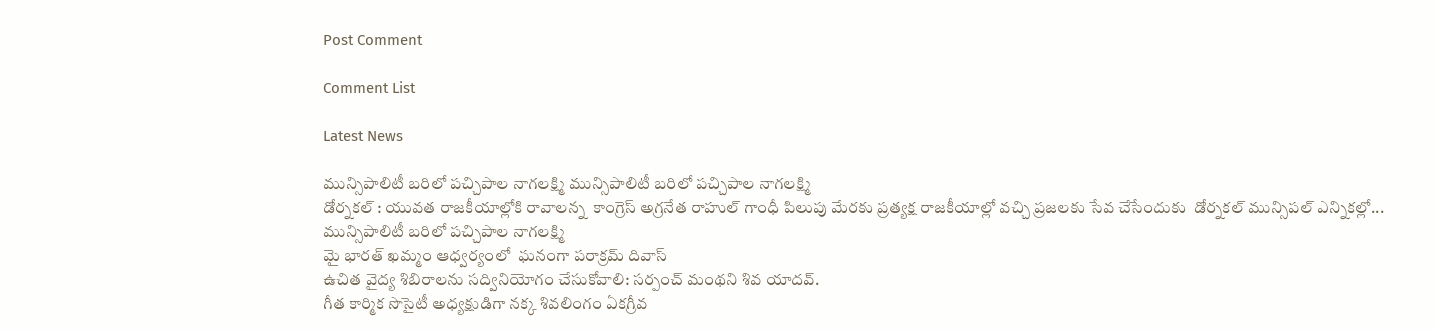Post Comment

Comment List

Latest News

మున్సిపాలిటీ బరిలో పచ్చిపాల నాగలక్ష్మి మున్సిపాలిటీ బరిలో పచ్చిపాల నాగలక్ష్మి
డోర్నకల్ : యువత రాజకీయాల్లోకి రావాలన్న  కాంగ్రెస్ అగ్రనేత రాహుల్ గాంధీ పిలుపు మేరకు ప్రత్యక్ష రాజకీయాల్లో వచ్చి ప్రజలకు సేవ చేసేందుకు  డోర్నకల్ మున్సిపల్ ఎన్నికల్లో...
మున్సిపాలిటీ బరిలో పచ్చిపాల నాగలక్ష్మి
మై భారత్ ఖమ్మం ఆధ్వర్యంలో  ఘనంగా పరాక్రమ్ దివాస్
ఉచిత వైద్య శిబిరాలను సద్వినియోగం చేసుకోవాలి: సర్పంచ్ మంథని శివ యాదవ్.
గీత కార్మిక సొసైటీ అధ్యక్షుడిగా నక్క శివలింగం ఏకగ్రీవ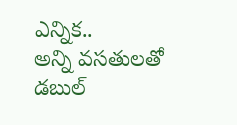ఎన్నిక..
అన్ని వసతులతో డబుల్‌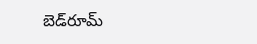బెడ్‌రూమ్‌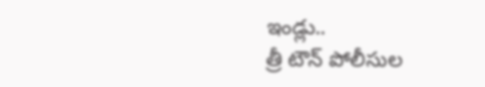ఇండ్లు..
త్రీ టౌన్ పోలీసుల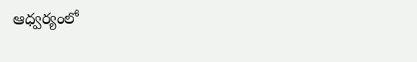ఆధ్వర్యంలో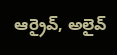ఆర్రైవ్, అలైవ్